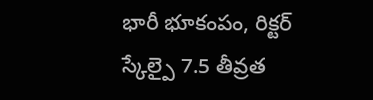భారీ భూకంపం, రిక్టర్ స్కేల్పై 7.5 తీవ్రత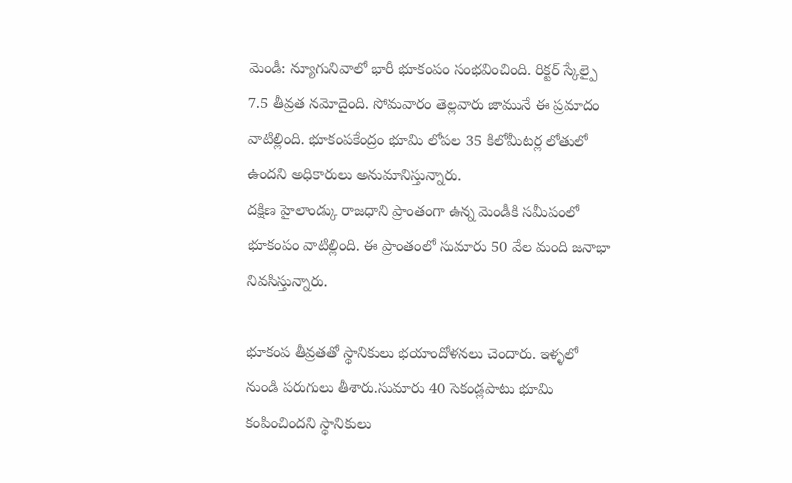మెండీ: న్యూగునివాలో భారీ భూకంపం సంభవించింది. రిక్టర్ స్కేల్పై 7.5 తీవ్రత నమోదైంది. సోమవారం తెల్లవారు జామునే ఈ ప్రమాదం వాటిల్లింది. భూకంపకేంద్రం భూమి లోపల 35 కిలోమీటర్ల లోతులో ఉందని అధికారులు అనుమానిస్తున్నారు.
దక్షిణ హైలాండ్కు రాజధాని ప్రాంతంగా ఉన్న మెండీకి సమీపంలో భూకంపం వాటిల్లింది. ఈ ప్రాంతంలో సుమారు 50 వేల మంది జనాభా నివసిస్తున్నారు.

భూకంప తీవ్రతతో స్థానికులు భయాందోళనలు చెందారు. ఇళ్ళలో నుండి పరుగులు తీశారు.సుమారు 40 సెకండ్లపాటు భూమి కంపించిందని స్థానికులు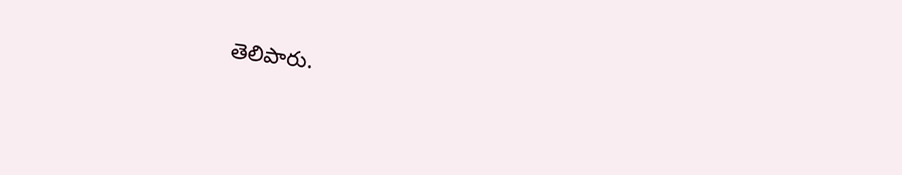తెలిపారు.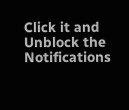Click it and Unblock the Notifications